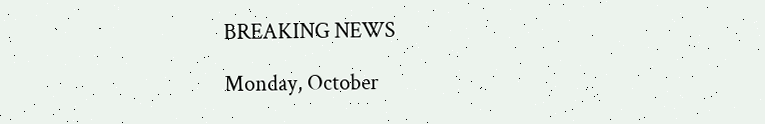BREAKING NEWS

Monday, October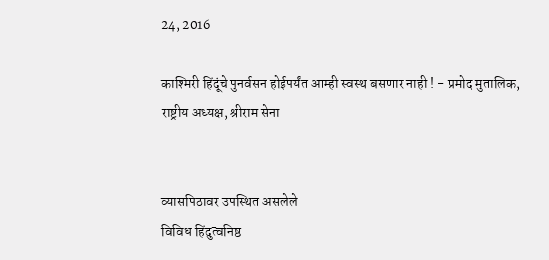24, 2016

काश्मिरी हिंदूंचे पुनर्वसन होईपर्यंत आम्ही स्वस्थ बसणार नाही ! - प्रमोद मुतालिक, राष्ट्रीय अध्यक्ष, श्रीराम सेना


व्यासपिठावर उपस्थित असलेले
विविध हिंदुत्वनिष्ठ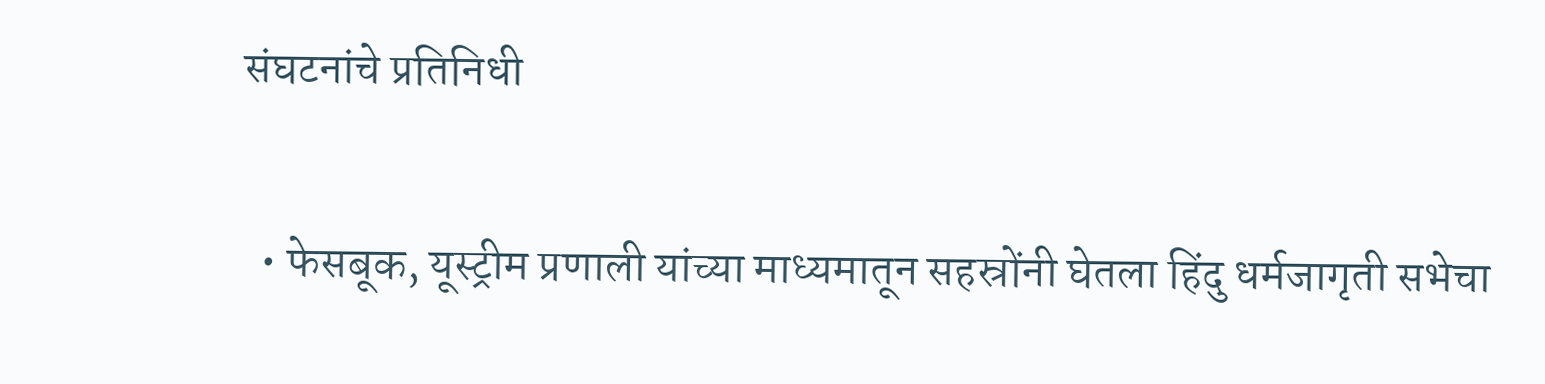संघटनांचे प्रतिनिधी

  • फेसबूक, यूस्ट्रीम प्रणाली यांच्या माध्यमातून सहस्रोंनी घेतला हिंदु धर्मजागृती सभेचा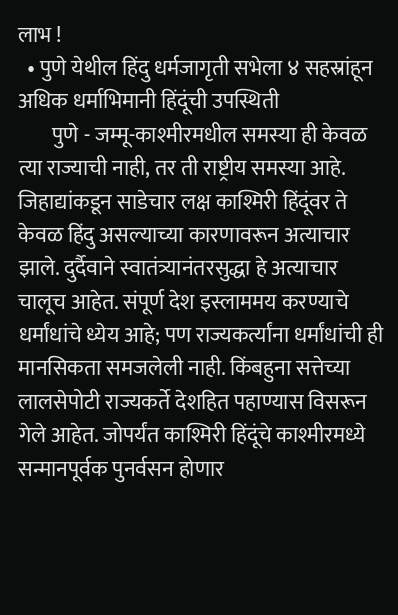लाभ !
  • पुणे येथील हिंदु धर्मजागृती सभेला ४ सहस्रांहून अधिक धर्माभिमानी हिंदूंची उपस्थिती
        पुणे - जम्मू-काश्मीरमधील समस्या ही केवळ त्या राज्याची नाही, तर ती राष्ट्रीय समस्या आहे. जिहाद्यांकडून साडेचार लक्ष काश्मिरी हिंदूंवर ते केवळ हिंदु असल्याच्या कारणावरून अत्याचार झाले. दुर्दैवाने स्वातंत्र्यानंतरसुद्धा हे अत्याचार चालूच आहेत. संपूर्ण देश इस्लाममय करण्याचे धर्मांधांचे ध्येय आहे; पण राज्यकर्त्यांना धर्मांधांची ही मानसिकता समजलेली नाही. किंबहुना सत्तेच्या लालसेपोटी राज्यकर्ते देशहित पहाण्यास विसरून गेले आहेत. जोपर्यंत काश्मिरी हिंदूंचे काश्मीरमध्ये सन्मानपूर्वक पुनर्वसन होणार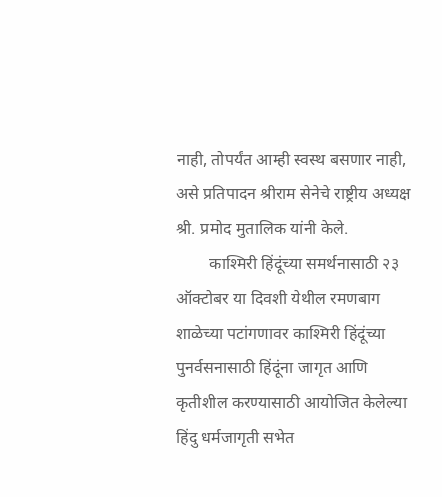नाही, तोपर्यंत आम्ही स्वस्थ बसणार नाही, असे प्रतिपादन श्रीराम सेनेचे राष्ट्रीय अध्यक्ष श्री. प्रमोद मुतालिक यांनी केले.
        काश्मिरी हिंदूंच्या समर्थनासाठी २३ ऑक्टोबर या दिवशी येथील रमणबाग शाळेच्या पटांगणावर काश्मिरी हिंदूंच्या पुनर्वसनासाठी हिंदूंना जागृत आणि कृतीशील करण्यासाठी आयोजित केलेल्या हिंदु धर्मजागृती सभेत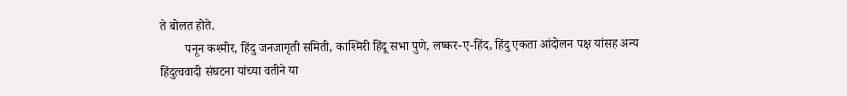ते बोलत होते.
        पनून कश्मीर, हिंदु जनजागृती समिती, काश्मिरी हिंदू सभा पुणे, लष्कर-ए-हिंद, हिंदु एकता आंदोलन पक्ष यांसह अन्य हिंदुत्ववादी संघटना यांच्या वतीने या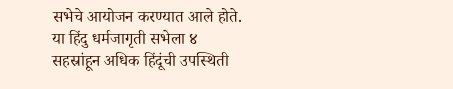सभेचे आयोजन करण्यात आले होते. या हिंदु धर्मजागृती सभेला ४ सहस्रांहून अधिक हिंदूंची उपस्थिती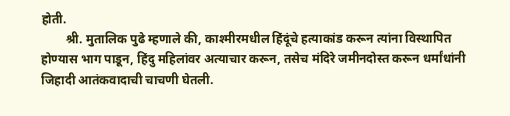होती.
        श्री. मुतालिक पुढे म्हणाले की, काश्मीरमधील हिंदूंचे हत्याकांड करून त्यांना विस्थापित होण्यास भाग पाडून, हिंदु महिलांवर अत्याचार करून, तसेच मंदिरे जमीनदोस्त करून धर्मांधांनी जिहादी आतंकवादाची चाचणी घेतली.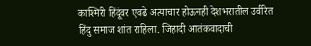काश्मिरी हिंदूंवर एवढे अत्याचार होऊनही देशभरातील उर्वरित हिंदु समाज शांत राहिला. जिहादी आतंकवादाची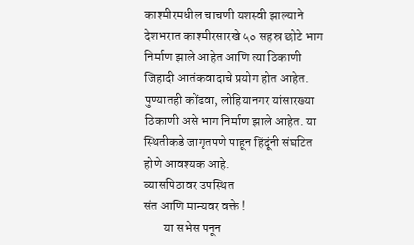काश्मीरमधील चाचणी यशस्वी झाल्याने देशभरात काश्मीरसारखे ५० सहस्र छोटे भाग निर्माण झाले आहेत आणि त्या ठिकाणी जिहादी आतंकवादाचे प्रयोग होत आहेत. पुण्यातही कोंढवा, लोहियानगर यांसारख्या ठिकाणी असे भाग निर्माण झाले आहेत. या स्थितीकडे जागृतपणे पाहून हिंदूंनी संघटित होणे आवश्यक आहे.
व्यासपिठावर उपस्थित
संत आणि मान्यवर वक्ते !
        या सभेस पनून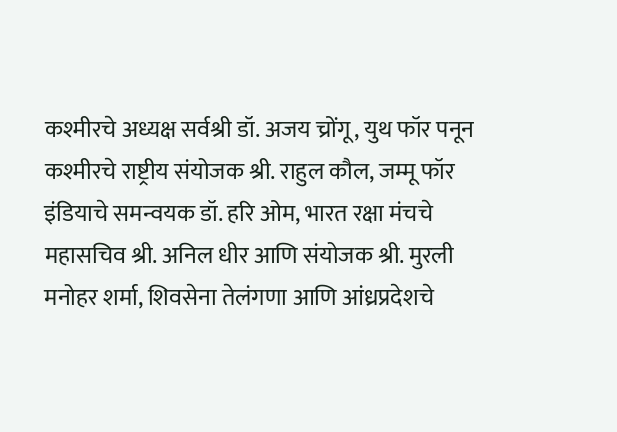कश्मीरचे अध्यक्ष सर्वश्री डॉ. अजय च्रोंगू, युथ फॉर पनून कश्मीरचे राष्ट्रीय संयोजक श्री. राहुल कौल, जम्मू फॉर इंडियाचे समन्वयक डॉ. हरि ओम, भारत रक्षा मंचचे महासचिव श्री. अनिल धीर आणि संयोजक श्री. मुरली मनोहर शर्मा, शिवसेना तेलंगणा आणि आंध्रप्रदेशचे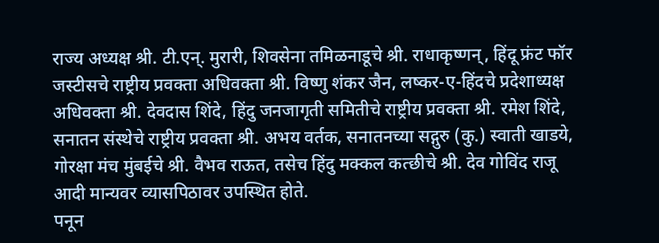राज्य अध्यक्ष श्री. टी.एन्. मुरारी, शिवसेना तमिळनाडूचे श्री. राधाकृष्णन्, हिंदू फ्रंट फॉर जस्टीसचे राष्ट्रीय प्रवक्ता अधिवक्ता श्री. विष्णु शंकर जैन, लष्कर-ए-हिंदचे प्रदेशाध्यक्ष अधिवक्ता श्री. देवदास शिंदे, हिंदु जनजागृती समितीचे राष्ट्रीय प्रवक्ता श्री. रमेश शिंदे, सनातन संस्थेचे राष्ट्रीय प्रवक्ता श्री. अभय वर्तक, सनातनच्या सद्गुरु (कु.) स्वाती खाडये, गोरक्षा मंच मुंबईचे श्री. वैभव राऊत, तसेच हिंदु मक्कल कत्छीचे श्री. देव गोविंद राजू आदी मान्यवर व्यासपिठावर उपस्थित होते.
पनून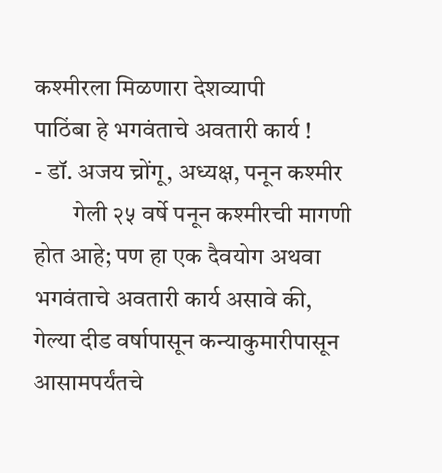कश्मीरला मिळणारा देशव्यापी
पाठिंबा हे भगवंताचे अवतारी कार्य !
- डॉ. अजय च्रोंगू, अध्यक्ष, पनून कश्मीर
        गेली २५ वर्षे पनून कश्मीरची मागणी होत आहे; पण हा एक दैवयोग अथवा भगवंताचे अवतारी कार्य असावे की, गेल्या दीड वर्षापासून कन्याकुमारीपासून आसामपर्यंतचे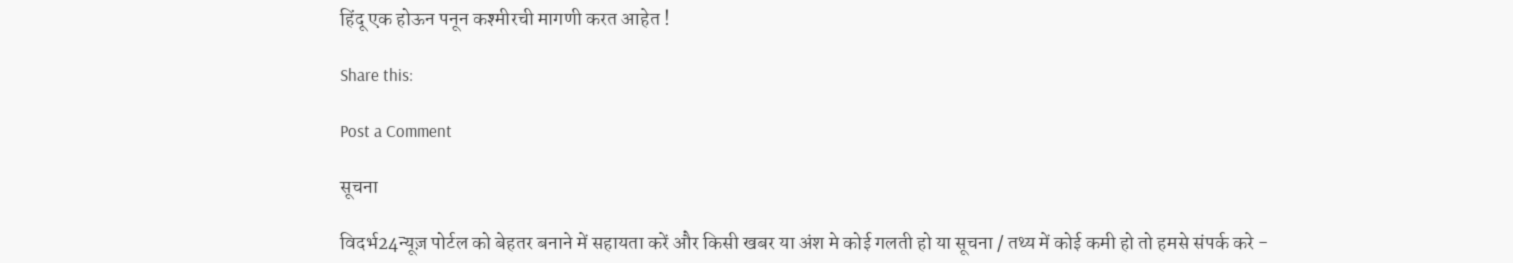हिंदू एक होऊन पनून कश्मीरची मागणी करत आहेत !

Share this:

Post a Comment

सूचना

विदर्भ24न्यूज़ पोर्टल को बेहतर बनाने में सहायता करें और किसी खबर या अंश मे कोई गलती हो या सूचना / तथ्य में कोई कमी हो तो हमसे संपर्क करे -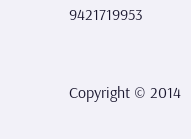9421719953


Copyright © 2014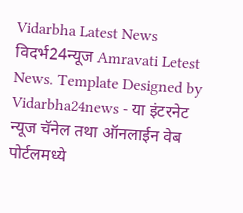Vidarbha Latest News विदर्भ24न्यूज Amravati Letest News. Template Designed by Vidarbha24news - या इंटरनेट न्यूज चॅनेल तथा ऑनलाईन वेब पोर्टलमध्ये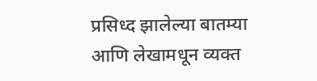प्रसिध्द झालेल्या बातम्या आणि लेखामधून व्यक्त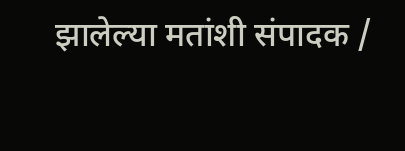झालेल्या मतांशी संपादक /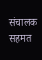संचालक सहमत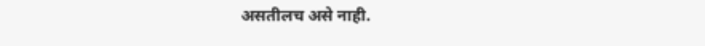असतीलच असे नाही.